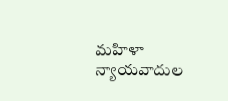మహిళా న్యాయవాదుల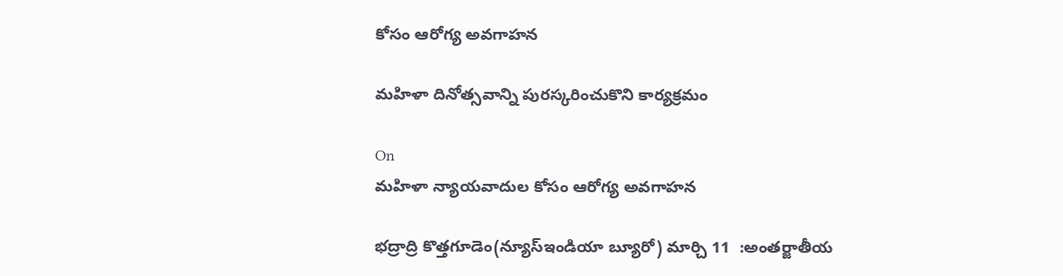కోసం ఆరోగ్య అవగాహన

మహిళా దినోత్సవాన్ని పురస్కరించుకొని కార్యక్రమం

On
మహిళా న్యాయవాదుల కోసం ఆరోగ్య అవగాహన

భద్రాద్రి కొత్తగూడెం(న్యూస్ఇండియా బ్యూరో) మార్చి 11  :అంతర్జాతీయ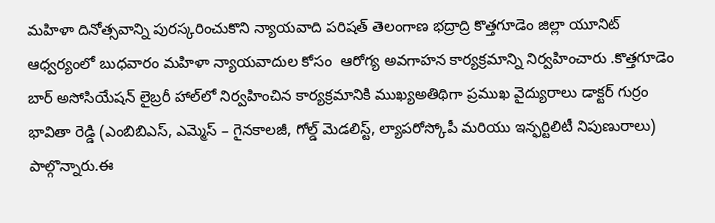మహిళా దినోత్సవాన్ని పురస్కరించుకొని న్యాయవాది పరిషత్ తెలంగాణ భద్రాద్రి కొత్తగూడెం జిల్లా యూనిట్ ఆధ్వర్యంలో బుధవారం మహిళా న్యాయవాదుల కోసం  ఆరోగ్య అవగాహన కార్యక్రమాన్ని నిర్వహించారు .కొత్తగూడెం బార్ అసోసియేషన్ లైబ్రరీ హాల్‌లో నిర్వహించిన కార్యక్రమానికి ముఖ్యఅతిథిగా ప్రముఖ వైద్యురాలు డాక్టర్ గుర్రం భావితా రెడ్డి (ఎంబిబిఎస్, ఎమ్మెస్ – గైనకాలజీ, గోల్డ్ మెడలిస్ట్, ల్యాపరోస్కోపీ మరియు ఇన్ఫర్టిలిటీ నిపుణురాలు) పాల్గొన్నారు.ఈ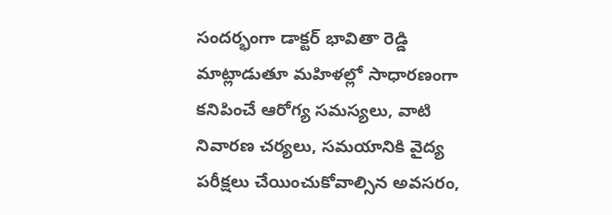సందర్భంగా డాక్టర్ భావితా రెడ్డి మాట్లాడుతూ మహిళల్లో సాధారణంగా కనిపించే ఆరోగ్య సమస్యలు, వాటి నివారణ చర్యలు, సమయానికి వైద్య పరీక్షలు చేయించుకోవాల్సిన అవసరం,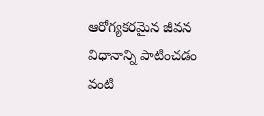ఆరోగ్యకరమైన జీవన విధానాన్ని పాటించడం వంటి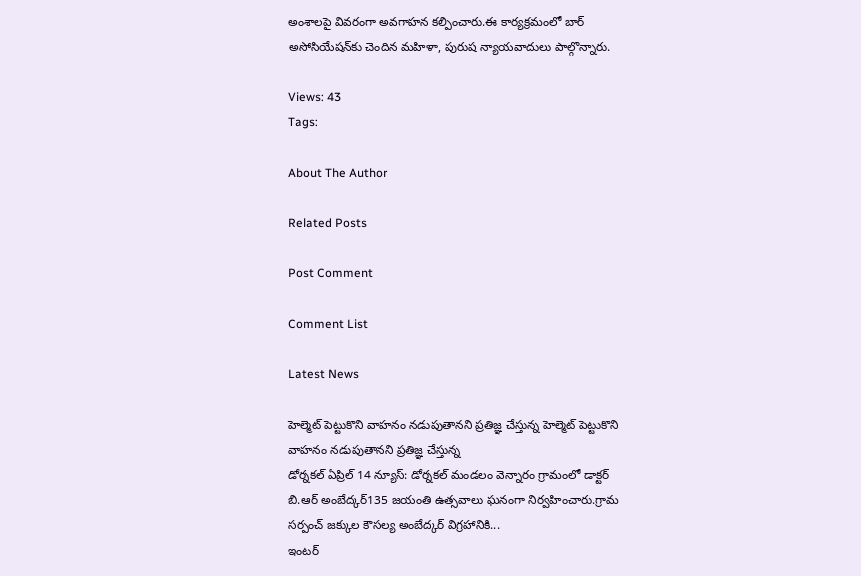అంశాలపై వివరంగా అవగాహన కల్పించారు.ఈ కార్యక్రమంలో బార్ అసోసియేషన్‌కు చెందిన మహిళా, పురుష న్యాయవాదులు పాల్గొన్నారు.

Views: 43
Tags:

About The Author

Related Posts

Post Comment

Comment List

Latest News

హెల్మెట్ పెట్టుకొని వాహనం నడుపుతానని ప్రతిజ్ఞ చేస్తున్న హెల్మెట్ పెట్టుకొని వాహనం నడుపుతానని ప్రతిజ్ఞ చేస్తున్న
డోర్నకల్ ఏప్రిల్ 14 న్యూస్: డోర్నకల్ మండలం వెన్నారం గ్రామంలో డాక్టర్ బి.ఆర్ అంబేద్కర్135 జయంతి ఉత్సవాలు ఘనంగా నిర్వహించారు.గ్రామ సర్పంచ్ జక్కుల కౌసల్య అంబేద్కర్ విగ్రహానికి...
ఇంటర్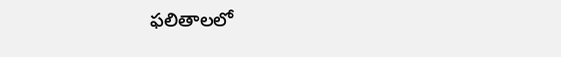ఫలితాలలో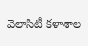వెలాసిటీ కళాశాల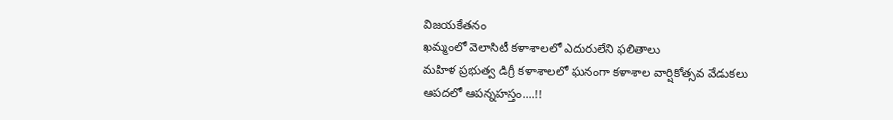విజయకేతనం
ఖమ్మంలో వెలాసిటీ కళాశాలలో ఎదురులేని ఫలితాలు
మహిళ ప్రభుత్వ డిగ్రీ కళాశాలలో ఘనంగా కళాశాల వార్షికోత్సవ వేడుకలు
ఆపదలో ఆపన్నహస్తం....!!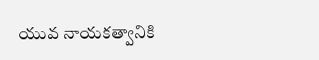యువ నాయకత్వానికి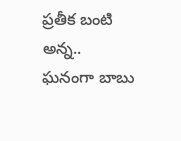ప్రతీక బంటి అన్న..
ఘనంగా బాబు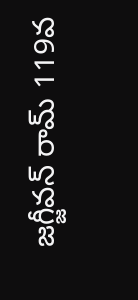జగ్జీవన్ రామ్ 119వ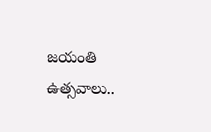జయంతి ఉత్సవాలు..